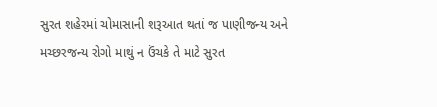સુરત શહેરમાં ચોમાસાની શરૂઆત થતાં જ પાણીજન્ય અને મચ્છરજન્ય રોગો માથું ન ઉંચકે તે માટે સુરત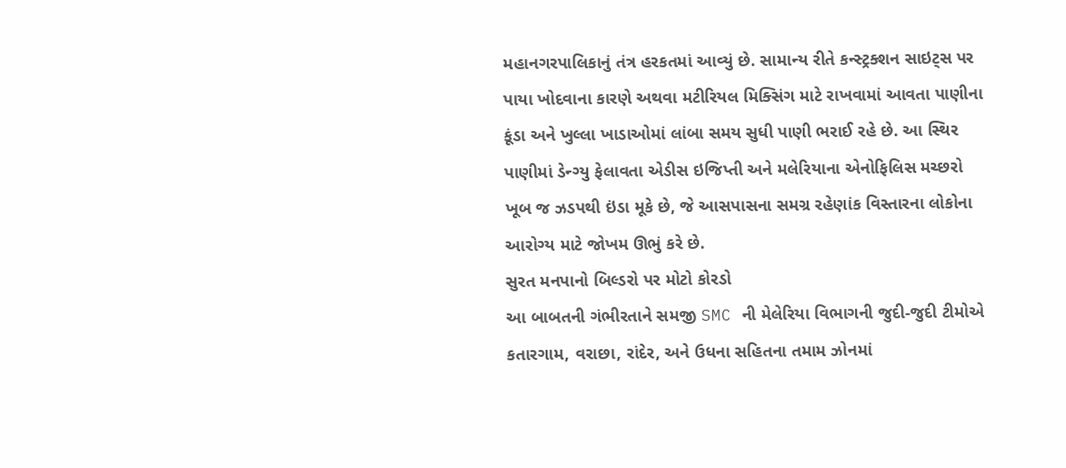મહાનગરપાલિકાનું તંત્ર હરકતમાં આવ્યું છે. સામાન્ય રીતે કન્સ્ટ્રક્શન સાઇટ્સ પર પાયા ખોદવાના કારણે અથવા મટીરિયલ મિક્સિંગ માટે રાખવામાં આવતા પાણીના કૂંડા અને ખુલ્લા ખાડાઓમાં લાંબા સમય સુધી પાણી ભરાઈ રહે છે. આ સ્થિર પાણીમાં ડેન્ગ્યુ ફેલાવતા એડીસ ઇજિપ્તી અને મલેરિયાના એનોફિલિસ મચ્છરો ખૂબ જ ઝડપથી ઇંડા મૂકે છે, જે આસપાસના સમગ્ર રહેણાંક વિસ્તારના લોકોના આરોગ્ય માટે જોખમ ઊભું કરે છે.
સુરત મનપાનો બિલ્ડરો પર મોટો કોરડો
આ બાબતની ગંભીરતાને સમજી SMC ની મેલેરિયા વિભાગની જુદી-જુદી ટીમોએ કતારગામ, વરાછા, રાંદેર, અને ઉધના સહિતના તમામ ઝોનમાં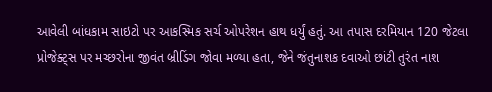આવેલી બાંધકામ સાઇટો પર આકસ્મિક સર્ચ ઓપરેશન હાથ ધર્યું હતું. આ તપાસ દરમિયાન 120 જેટલા પ્રોજેક્ટ્સ પર મચ્છરોના જીવંત બ્રીડિંગ જોવા મળ્યા હતા, જેને જંતુનાશક દવાઓ છાંટી તુરંત નાશ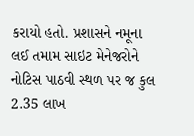કરાયો હતો. પ્રશાસને નમૂના લઈ તમામ સાઇટ મેનેજરોને નોટિસ પાઠવી સ્થળ પર જ કુલ 2.35 લાખ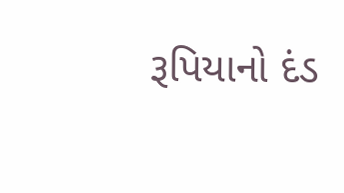રૂપિયાનો દંડ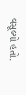વસૂલ્યો હતો.